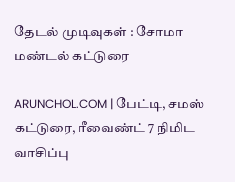தேடல் முடிவுகள் : சோமா மண்டல் கட்டுரை

ARUNCHOL.COM | பேட்டி, சமஸ் கட்டுரை, ரீவைண்ட் 7 நிமிட வாசிப்பு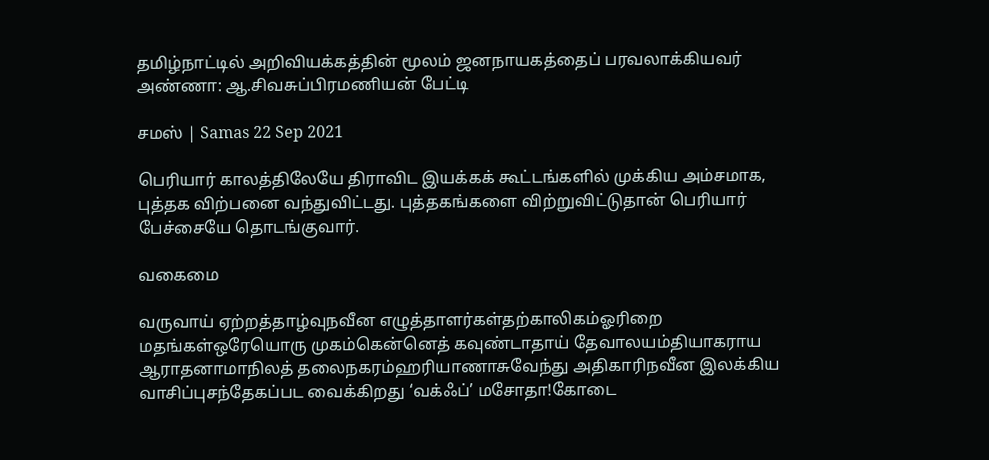தமிழ்நாட்டில் அறிவியக்கத்தின் மூலம் ஜனநாயகத்தைப் பரவலாக்கியவர் அண்ணா: ஆ.சிவசுப்பிரமணியன் பேட்டி

சமஸ் | Samas 22 Sep 2021

பெரியார் காலத்திலேயே திராவிட இயக்கக் கூட்டங்களில் முக்கிய அம்சமாக, புத்தக விற்பனை வந்துவிட்டது. புத்தகங்களை விற்றுவிட்டுதான் பெரியார் பேச்சையே தொடங்குவார்.

வகைமை

வருவாய் ஏற்றத்தாழ்வுநவீன எழுத்தாளர்கள்தற்காலிகம்ஓரிறை மதங்கள்ஒரேயொரு முகம்கென்னெத் கவுண்டாதாய் தேவாலயம்தியாகராய ஆராதனாமாநிலத் தலைநகரம்ஹரியாணாசுவேந்து அதிகாரிநவீன இலக்கிய வாசிப்புசந்தேகப்பட வைக்கிறது ‘வக்ஃப்’ மசோதா!கோடை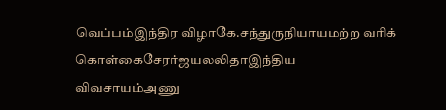வெப்பம்இந்திர விழாகே.சந்துருநியாயமற்ற வரிக் கொள்கைசேரர்ஜயலலிதாஇந்திய விவசாயம்அணு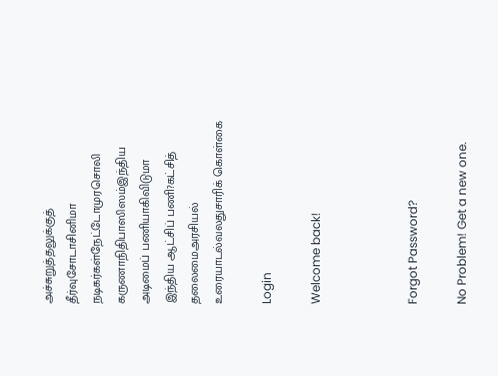அச்சுறுத்தலுக்குத் தீர்வுசோடாசினிமா நடிகர்கள்நேட்டோமுரசொலி கருணாநிதிபாஸிஸம்இந்திய அடிமைப் பணியாகிவிடுமா இந்திய ஆட்சிப் பணி?கட்சித் தலைமைஅரசியல் உரையாடல்வலதுசாரிக் கொள்கை

Login

Welcome back!



Forgot Password?

No Problem! Get a new one.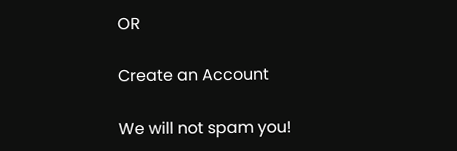OR

Create an Account

We will not spam you!